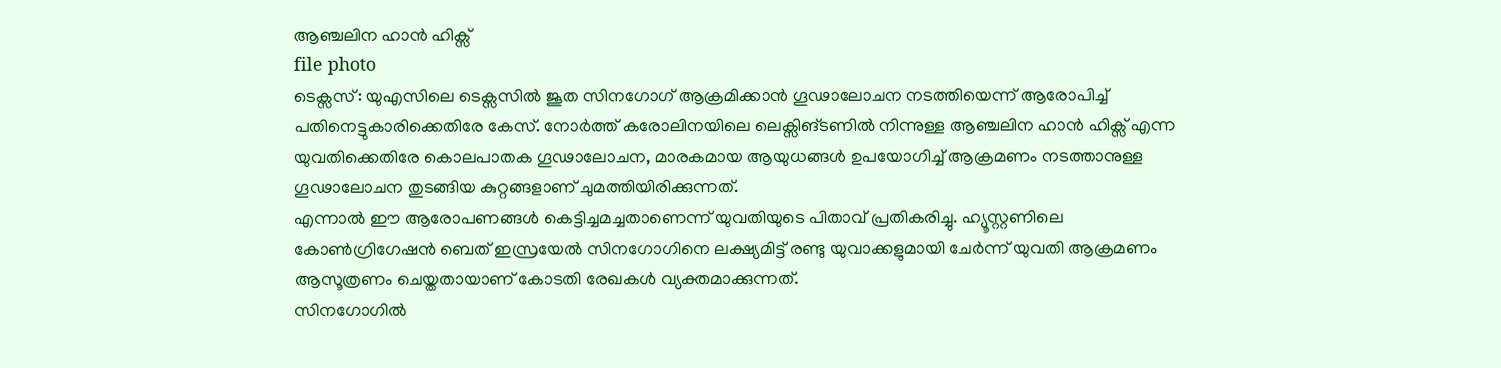ആഞ്ചലിന ഹാൻ ഹിക്സ്
file photo
ടെക്സസ്: യുഎസിലെ ടെക്സസിൽ ജൂത സിനഗോഗ് ആക്രമിക്കാൻ ഗൂഢാലോചന നടത്തിയെന്ന് ആരോപിച്ച് പതിനെട്ടുകാരിക്കെതിരേ കേസ്. നോർത്ത് കരോലിനയിലെ ലെക്സിങ്ടണിൽ നിന്നുള്ള ആഞ്ചലിന ഹാൻ ഹിക്സ് എന്ന യുവതിക്കെതിരേ കൊലപാതക ഗൂഢാലോചന, മാരകമായ ആയുധങ്ങൾ ഉപയോഗിച്ച് ആക്രമണം നടത്താനുള്ള ഗൂഢാലോചന തുടങ്ങിയ കുറ്റങ്ങളാണ് ചുമത്തിയിരിക്കുന്നത്.
എന്നാൽ ഈ ആരോപണങ്ങൾ കെട്ടിച്ചമച്ചതാണെന്ന് യുവതിയുടെ പിതാവ് പ്രതികരിച്ചു. ഹ്യൂസ്റ്റണിലെ കോൺഗ്രിഗേഷൻ ബെത് ഇസ്രയേൽ സിനഗോഗിനെ ലക്ഷ്യമിട്ട് രണ്ടു യുവാക്കളുമായി ചേർന്ന് യുവതി ആക്രമണം ആസൂത്രണം ചെയ്തതായാണ് കോടതി രേഖകൾ വ്യക്തമാക്കുന്നത്.
സിനഗോഗിൽ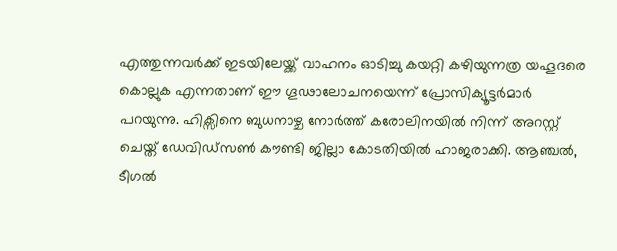എത്തുന്നവർക്ക് ഇടയിലേയ്ക്ക് വാഹനം ഓടിച്ചു കയറ്റി കഴിയുന്നത്ര യഹൂദരെ കൊല്ലുക എന്നതാണ് ഈ ഗൂഢാലോചനയെന്ന് പ്രോസിക്യൂട്ടർമാർ പറയുന്നു. ഹിക്സിനെ ബുധനാഴ്ച നോർത്ത് കരോലിനയിൽ നിന്ന് അറസ്റ്റ് ചെയ്ത് ഡേവിഡ്സൺ കൗണ്ടി ജില്ലാ കോടതിയിൽ ഹാജരാക്കി. ആഞ്ചൽ, ടീഗൽ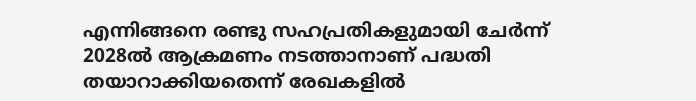എന്നിങ്ങനെ രണ്ടു സഹപ്രതികളുമായി ചേർന്ന് 2028ൽ ആക്രമണം നടത്താനാണ് പദ്ധതി തയാറാക്കിയതെന്ന് രേഖകളിൽ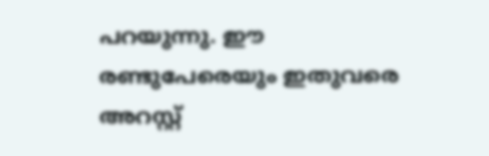പറയുന്നു. ഈ രണ്ടുപേരെയും ഇതുവരെ അറസ്റ്റ്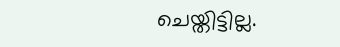ചെയ്തിട്ടില്ല.